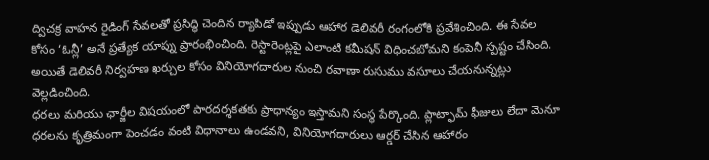ద్విచక్ర వాహన రైడింగ్ సేవలతో ప్రసిద్ధి చెందిన ర్యాపిడో ఇప్పుడు ఆహార డెలివరీ రంగంలోకి ప్రవేశించింది. ఈ సేవల కోసం ‘ఓన్లీ’ అనే ప్రత్యేక యాప్ను ప్రారంభించింది. రెస్టారెంట్లపై ఎలాంటి కమీషన్ విధించబోమని కంపెనీ స్పష్టం చేసింది. అయితే డెలివరీ నిర్వహణ ఖర్చుల కోసం వినియోగదారుల నుంచి రవాణా రుసుము వసూలు చేయనున్నట్లు వెల్లడించింది.
ధరలు మరియు ఛార్జీల విషయంలో పారదర్శకతకు ప్రాధాన్యం ఇస్తామని సంస్థ పేర్కొంది. ప్లాట్ఫామ్ ఫీజులు లేదా మెనూ ధరలను కృత్రిమంగా పెంచడం వంటి విధానాలు ఉండవని, వినియోగదారులు ఆర్డర్ చేసిన ఆహారం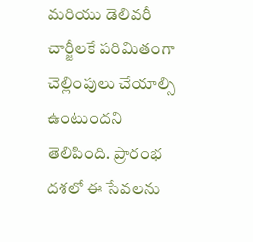మరియు డెలివరీ చార్జీలకే పరిమితంగా చెల్లింపులు చేయాల్సి ఉంటుందని తెలిపింది. ప్రారంభ దశలో ఈ సేవలను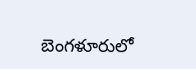బెంగళూరులో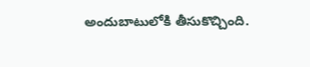అందుబాటులోకి తీసుకొచ్చింది.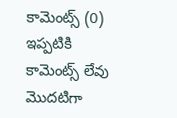కామెంట్స్ (0)
ఇప్పటికి కామెంట్స్ లేవు
మొదటిగా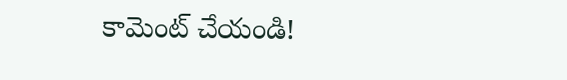కామెంట్ చేయండి!